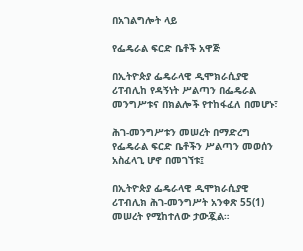በአገልግሎት ላይ

የፌዴራል ፍርድ ቤቶች አዋጅ

በኢትዮጵያ ፌዴራላዊ ዲሞክራሲያዊ ሪፐብሊከ የዳኝነት ሥልጣን በፌዴራል መንግሥቱና በክልሎች የተከፋፈለ በመሆኑ፣

ሕገ-መንግሥቱን መሠረት በማድረግ የፌዴራል ፍርድ ቤቶችን ሥልጣን መወሰን አስፈላጊ ሆኖ በመገኘቱ፤

በኢትዮጵያ ፌዴራላዊ ዲሞክራሲያዊ ሪፐብሊክ ሕገ-መንግሥት አንቀጽ 55(1) መሠረት የሚከተለው ታውጇል።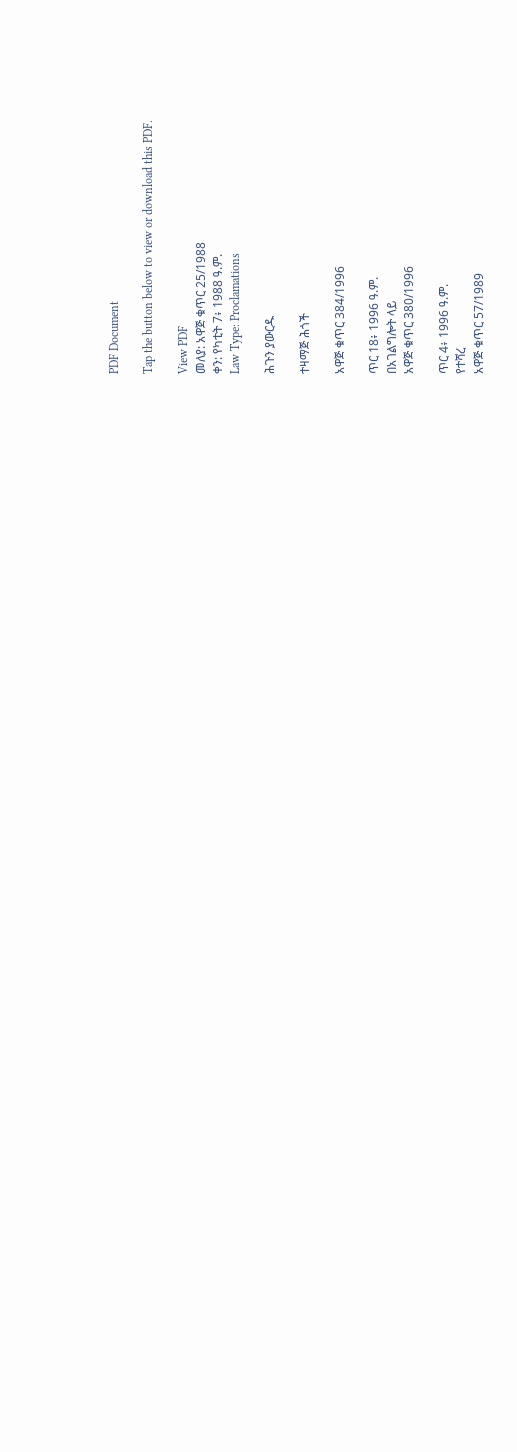PDF Document

Tap the button below to view or download this PDF.

View PDF
መለያ: አዋጅ ቁጥር 25/1988
ቀን: የካቲት 7፥ 1988 ዓ.ም.
Law Type: Proclamations

ሕጉን ያውርዱ

ተዛማጅ ሕጎች

አዋጅ ቁጥር 384/1996

ጥር 18፥ 1996 ዓ.ም.
በአገልግሎት ላይ
አዋጅ ቁጥር 380/1996

ጥር 4፥ 1996 ዓ.ም.
የተሻረ
አዋጅ ቁጥር 57/1989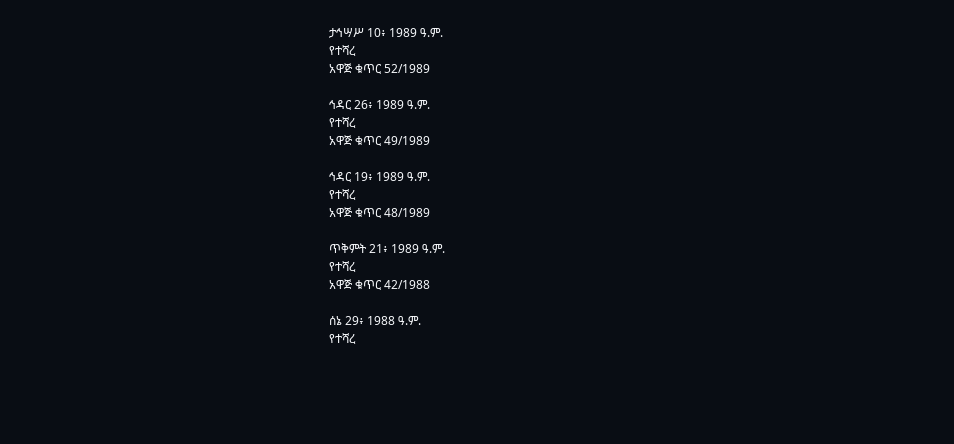ታኅሣሥ 10፥ 1989 ዓ.ም.
የተሻረ
አዋጅ ቁጥር 52/1989

ኅዳር 26፥ 1989 ዓ.ም.
የተሻረ
አዋጅ ቁጥር 49/1989

ኅዳር 19፥ 1989 ዓ.ም.
የተሻረ
አዋጅ ቁጥር 48/1989

ጥቅምት 21፥ 1989 ዓ.ም.
የተሻረ
አዋጅ ቁጥር 42/1988

ሰኔ 29፥ 1988 ዓ.ም.
የተሻረ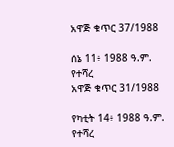አዋጅ ቁጥር 37/1988

ሰኔ 11፥ 1988 ዓ.ም.
የተሻረ
አዋጅ ቁጥር 31/1988

የካቲት 14፥ 1988 ዓ.ም.
የተሻረ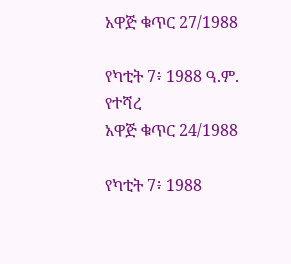አዋጅ ቁጥር 27/1988

የካቲት 7፥ 1988 ዓ.ም.
የተሻረ
አዋጅ ቁጥር 24/1988

የካቲት 7፥ 1988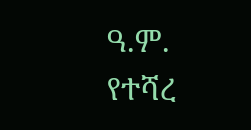ዓ.ም.
የተሻረ